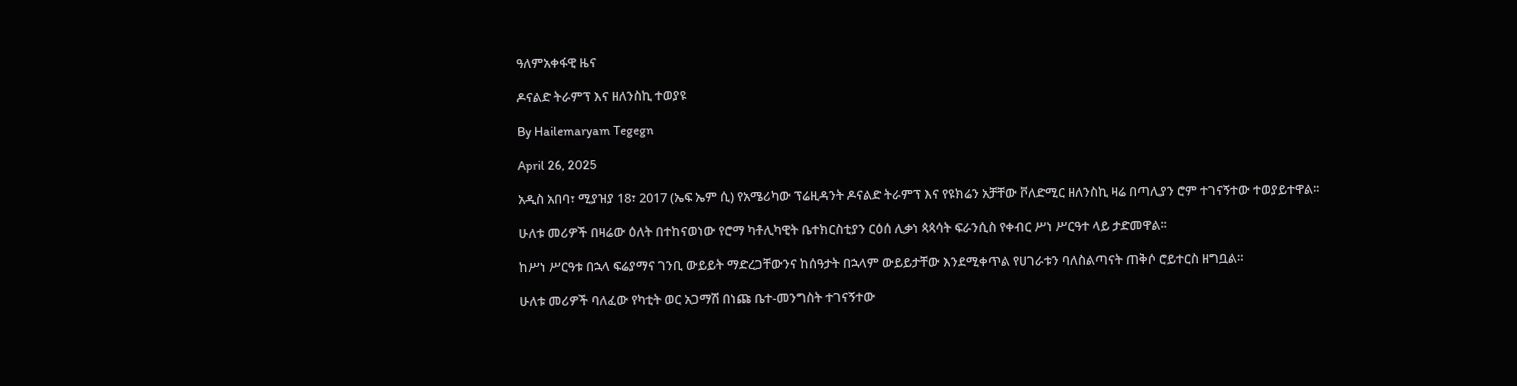ዓለምአቀፋዊ ዜና

ዶናልድ ትራምፕ እና ዘለንስኪ ተወያዩ

By Hailemaryam Tegegn

April 26, 2025

አዲስ አበባ፣ ሚያዝያ 18፣ 2017 (ኤፍ ኤም ሲ) የአሜሪካው ፕሬዚዳንት ዶናልድ ትራምፕ እና የዩክሬን አቻቸው ቮለድሚር ዘለንስኪ ዛሬ በጣሊያን ሮም ተገናኝተው ተወያይተዋል፡፡

ሁለቱ መሪዎች በዛሬው ዕለት በተከናወነው የሮማ ካቶሊካዊት ቤተክርስቲያን ርዕሰ ሊቃነ ጳጳሳት ፍራንሲስ የቀብር ሥነ ሥርዓተ ላይ ታድመዋል፡፡

ከሥነ ሥርዓቱ በኋላ ፍሬያማና ገንቢ ውይይት ማድረጋቸውንና ከሰዓታት በኋላም ውይይታቸው እንደሚቀጥል የሀገራቱን ባለስልጣናት ጠቅሶ ሮይተርስ ዘግቧል።

ሁለቱ መሪዎች ባለፈው የካቲት ወር አጋማሽ በነጩ ቤተ-መንግስት ተገናኝተው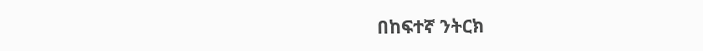በከፍተኛ ንትርክ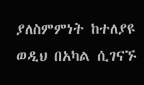ያለስምምነት ከተለያዩ ወዲህ በአካል ሲገናኙ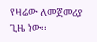የዛሬው ለመጀመሪያ ጊዜ ነው፡፡